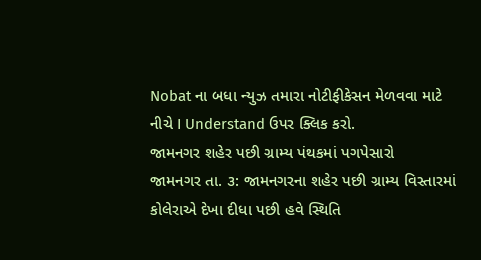Nobat ના બધા ન્યુઝ તમારા નોટીફીકેસન મેળવવા માટે નીચે I Understand ઉપર ક્લિક કરો.
જામનગર શહેર પછી ગ્રામ્ય પંથકમાં પગપેસારો
જામનગર તા. ૩: જામનગરના શહેર પછી ગ્રામ્ય વિસ્તારમાં કોલેરાએ દેખા દીધા પછી હવે સ્થિતિ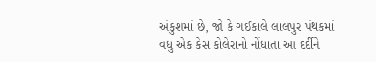અંકુશમાં છે, જો કે ગઈકાલે લાલપુર પંથકમાં વધુ એક કેસ કોલેરાનો નોંધાતા આ દર્દીને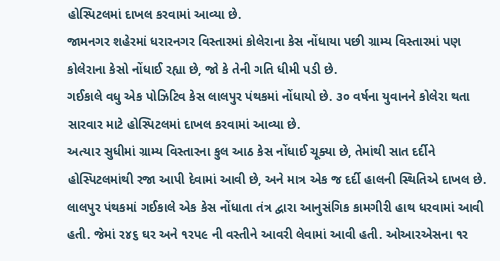હોસ્પિટલમાં દાખલ કરવામાં આવ્યા છે.
જામનગર શહેરમાં ધરારનગર વિસ્તારમાં કોલેરાના કેસ નોંધાયા પછી ગ્રામ્ય વિસ્તારમાં પણ કોલેરાના કેસો નોંધાઈ રહ્યા છે, જો કે તેની ગતિ ધીમી પડી છે.
ગઈકાલે વધુ એક પોઝિટિવ કેસ લાલપુર પંથકમાં નોંધાયો છે. ૩૦ વર્ષના યુવાનને કોલેરા થતા સારવાર માટે હોસ્પિટલમાં દાખલ કરવામાં આવ્યા છે.
અત્યાર સુધીમાં ગ્રામ્ય વિસ્તારના કુલ આઠ કેસ નોંધાઈ ચૂક્યા છે, તેમાંથી સાત દર્દીને હોસ્પિટલમાંથી રજા આપી દેવામાં આવી છે, અને માત્ર એક જ દર્દી હાલની સ્થિતિએ દાખલ છે. લાલપુર પંથકમાં ગઈકાલે એક કેસ નોંધાતા તંત્ર દ્વારા આનુસંગિક કામગીરી હાથ ધરવામાં આવી હતી. જેમાં ર૪૬ ઘર અને ૧રપ૯ ની વસ્તીને આવરી લેવામાં આવી હતી. ઓઆરએસના ૧ર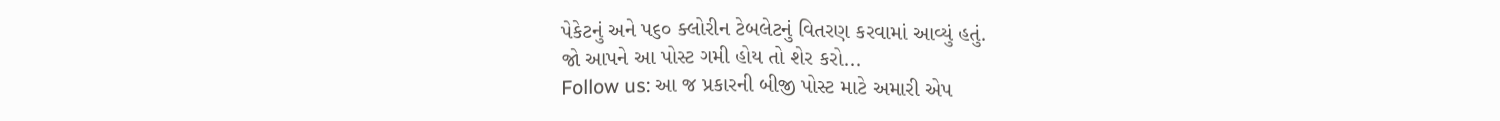પેકેટનું અને પ૬૦ ક્લોરીન ટેબલેટનું વિતરણ કરવામાં આવ્યું હતું.
જો આપને આ પોસ્ટ ગમી હોય તો શેર કરો...
Follow us: આ જ પ્રકારની બીજી પોસ્ટ માટે અમારી એપ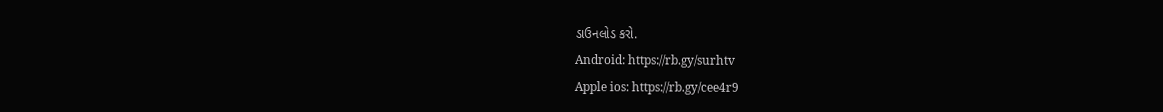ડાઉનલોડ કરો.
Android: https://rb.gy/surhtv
Apple ios: https://rb.gy/cee4r9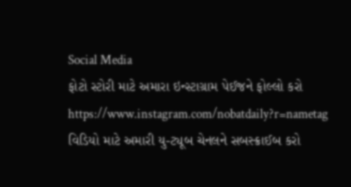Social Media
ફોટો સ્ટોરી માટે અમારા ઇન્સ્ટાગ્રામ પેઈજને ફોલ્લો કરો
https://www.instagram.com/nobatdaily?r=nametag
વિડિયો માટે અમારી યુ-ટ્યૂબ ચેનલને સબસ્ક્રાઈબ કરો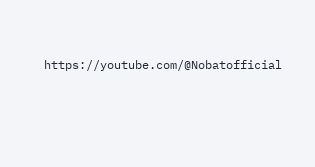https://youtube.com/@Nobatofficial